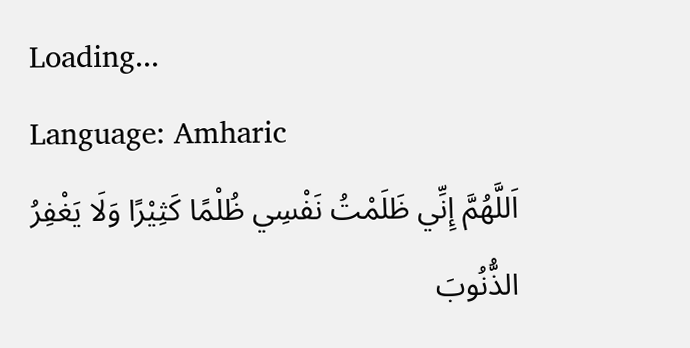Loading...
Language: Amharic
اَللَّهُمَّ إِنِّي ظَلَمْتُ نَفْسِي ظُلْمًا كَثِيْرًا وَلَا يَغْفِرُ الذُّنُوبَ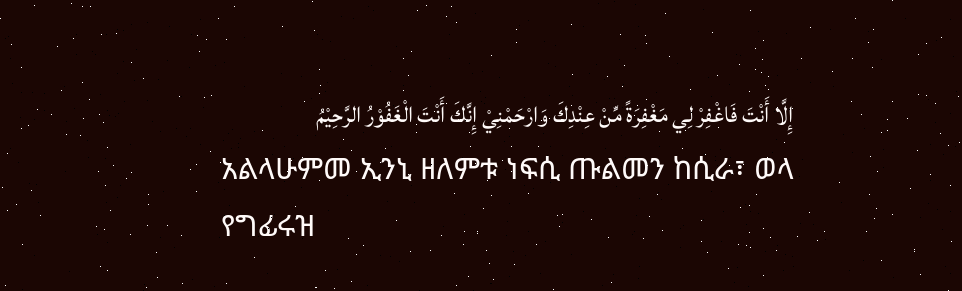إِلَّا أَنْتَ فَاغْفِرْ لِي مَغْفِرَةً مِّنْ عِنْدِكَ وَارْحَمْنِيْ إِنَّكَ أَنْتَ الْغَفُوْرُ الرَّحِيْمُ
አልላሁምመ ኢንኒ ዘለምቱ ነፍሲ ጡልመን ከሲራ፣ ወላ የግፊሩዝ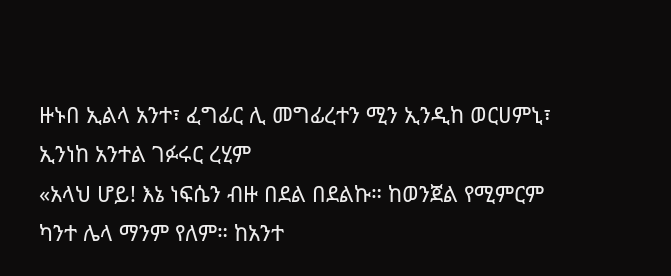ዙኑበ ኢልላ አንተ፣ ፈግፊር ሊ መግፊረተን ሚን ኢንዲከ ወርሀምኒ፣ ኢንነከ አንተል ገፉሩር ረሂም
«አላህ ሆይ! እኔ ነፍሴን ብዙ በደል በደልኩ። ከወንጀል የሚምርም ካንተ ሌላ ማንም የለም። ከአንተ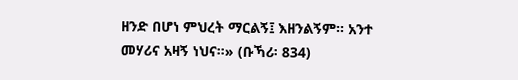ዘንድ በሆነ ምህረት ማርልኝ፤ እዘንልኝም። አንተ መሃሪና አዛኝ ነህና።» (ቡኻሪ፡ 834)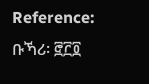Reference: ቡኻሪ፡ ፸፫፬